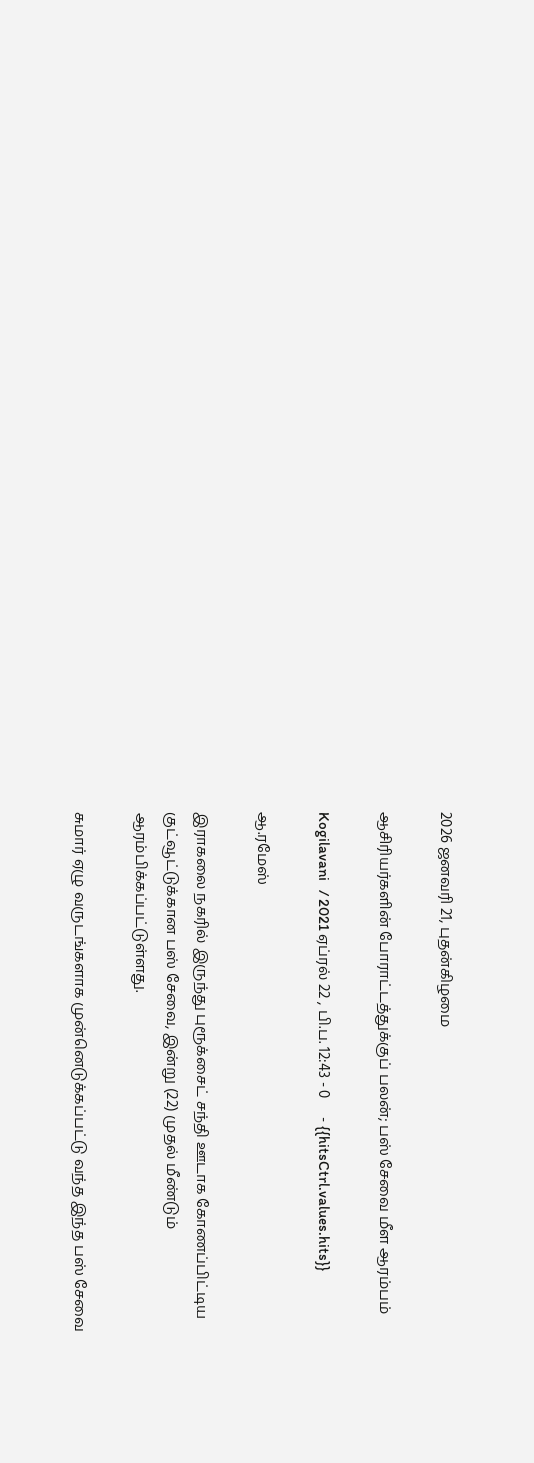2026 ஜனவரி 21, புதன்கிழமை

ஆசிரியர்களின் போராட்டத்துக்குப் பலன்; பஸ் சேவை மீள ஆரம்பம்

Kogilavani   / 2021 ஏப்ரல் 22 , பி.ப. 12:43 - 0     - {{hitsCtrl.values.hits}}

ஆ.ரமேஸ்

இராகலை நகரில் இருந்து புரூக்சைட் சந்தி ஊடாக கோணப்பிட்டிய குட்வூட்டுக்கான பஸ் சேவை, இன்று (22) முதல் மீண்டும் ஆரம்பிக்கப்பட்டுள்ளது.

சுமார் ஏழு வருடங்களாக முன்னெடுக்கப்பட்டு வந்த இந்த பஸ் சேவை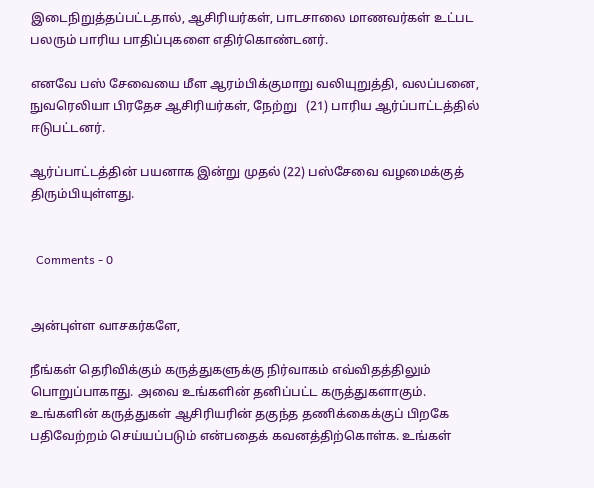இடைநிறுத்தப்பட்டதால், ஆசிரியர்கள், பாடசாலை மாணவர்கள் உட்பட பலரும் பாரிய பாதிப்புகளை எதிர்கொண்டனர்.

எனவே பஸ் சேவையை மீள ஆரம்பிக்குமாறு வலியுறுத்தி, வலப்பனை, நுவரெலியா பிரதேச ஆசிரியர்கள், நேற்று   (21) பாரிய ஆர்ப்பாட்டத்தில் ஈடுபட்டனர்.

ஆர்ப்பாட்டத்தின் பயனாக இன்று முதல் (22) பஸ்சேவை வழமைக்குத் திரும்பியுள்ளது.


  Comments - 0


அன்புள்ள வாசகர்களே,

நீங்கள் தெரிவிக்கும் கருத்துகளுக்கு நிர்வாகம் எவ்விதத்திலும் பொறுப்பாகாது. அவை உங்களின் தனிப்பட்ட கருத்துகளாகும். உங்களின் கருத்துகள் ஆசிரியரின் தகுந்த தணிக்கைக்குப் பிறகே பதிவேற்றம் செய்யப்படும் என்பதைக் கவனத்திற்கொள்க. உங்கள்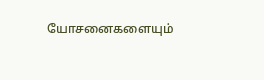யோசனைகளையும்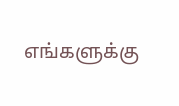எங்களுக்கு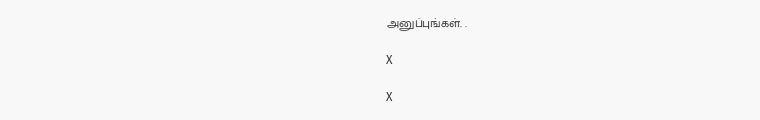அனுப்புங்கள். .

X

X